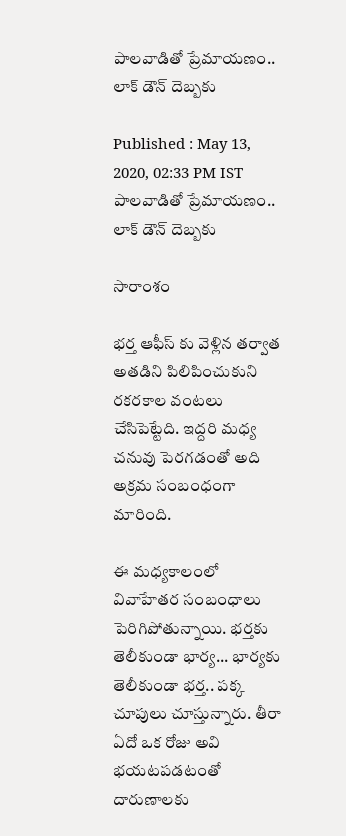పాలవాడితో ప్రేమాయణం.. లాక్ డౌన్ దెబ్బకు

Published : May 13, 2020, 02:33 PM IST
పాలవాడితో ప్రేమాయణం.. లాక్ డౌన్ దెబ్బకు

సారాంశం

భర్త ఆఫీస్ కు వెళ్లిన తర్వాత అతడిని పిలిపించుకుని రకరకాల వంటలు చేసిపెట్టేది. ఇద్దరి మధ్య చనువు పెరగడంతో అది అక్రమ సంబంధంగా మారింది.

ఈ మధ్యకాలంలో వివాహేతర సంబంధాలు పెరిగిపోతున్నాయి. భర్తకు తెలీకుండా భార్య... భార్యకు తెలీకుండా భర్త.. పక్క చూపులు చూస్తున్నారు. తీరా ఏదో ఒక రోజు అవి భయటపడటంతో దారుణాలకు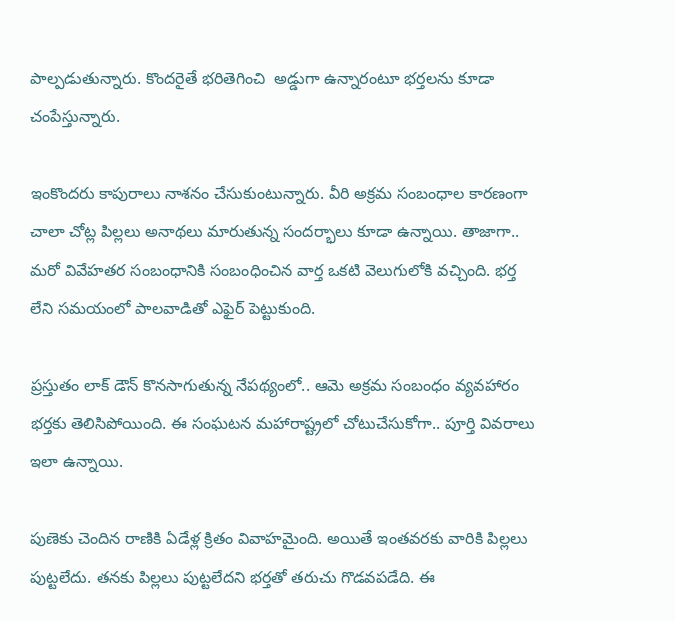పాల్పడుతున్నారు. కొందరైతే భరితెగించి  అడ్డుగా ఉన్నారంటూ భర్తలను కూడా చంపేస్తున్నారు.

ఇంకొందరు కాపురాలు నాశనం చేసుకుంటున్నారు. వీరి అక్రమ సంబంధాల కారణంగా చాలా చోట్ల పిల్లలు అనాథలు మారుతున్న సందర్భాలు కూడా ఉన్నాయి. తాజాగా.. మరో వివేహతర సంబంధానికి సంబంధించిన వార్త ఒకటి వెలుగులోకి వచ్చింది. భర్త లేని సమయంలో పాలవాడితో ఎఫైర్ పెట్టుకుంది.

ప్రస్తుతం లాక్ డౌన్ కొనసాగుతున్న నేపథ్యంలో.. ఆమె అక్రమ సంబంధం వ్యవహారం భర్తకు తెలిసిపోయింది. ఈ సంఘటన మహారాష్ట్రలో చోటుచేసుకోగా.. పూర్తి వివరాలు ఇలా ఉన్నాయి.

పుణెకు చెందిన రాణికి ఏడేళ్ల క్రితం వివాహమైంది. అయితే ఇంతవరకు వారికి పిల్లలు పుట్టలేదు. తనకు పిల్లలు పుట్టలేదని భర్తతో తరుచు గొడవపడేది. ఈ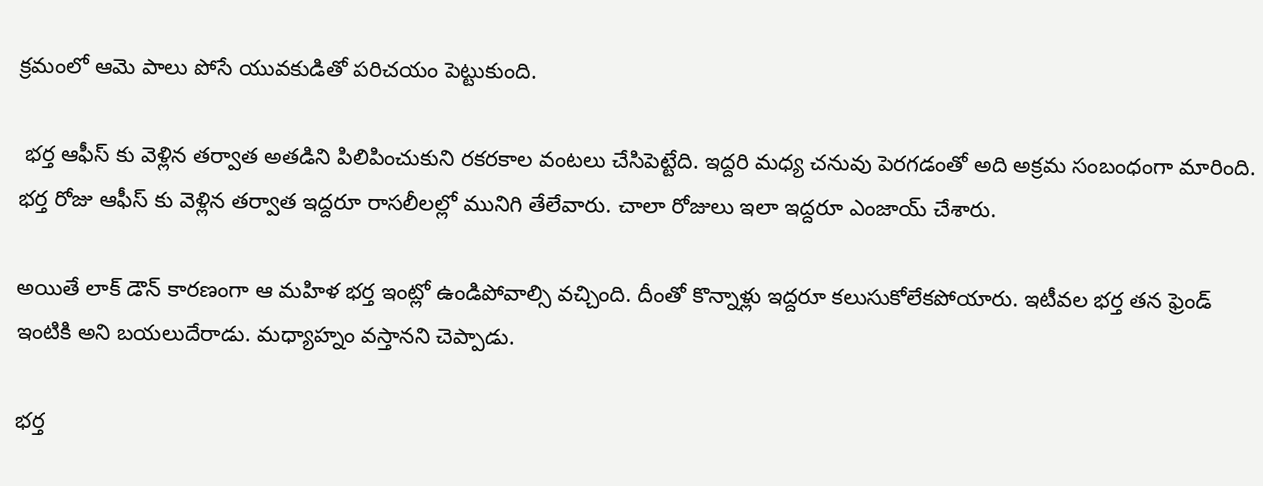క్రమంలో ఆమె పాలు పోసే యువకుడితో పరిచయం పెట్టుకుంది.

 భర్త ఆఫీస్ కు వెళ్లిన తర్వాత అతడిని పిలిపించుకుని రకరకాల వంటలు చేసిపెట్టేది. ఇద్దరి మధ్య చనువు పెరగడంతో అది అక్రమ సంబంధంగా మారింది. భర్త రోజు ఆఫీస్ కు వెళ్లిన తర్వాత ఇద్దరూ రాసలీలల్లో మునిగి తేలేవారు. చాలా రోజులు ఇలా ఇద్దరూ ఎంజాయ్ చేశారు.

అయితే లాక్ డౌన్ కారణంగా ఆ మహిళ భర్త ఇంట్లో ఉండిపోవాల్సి వచ్చింది. దీంతో కొన్నాళ్లు ఇద్దరూ కలుసుకోలేకపోయారు. ఇటీవల భర్త త‌న ఫ్రెండ్ ఇంటి‌కి అని బయలుదేరాడు. మ‌ధ్యాహ్నం వస్తానని చెప్పాడు.

భ‌ర్త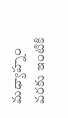మధ్యాహ్నం వరకు ఇంటికి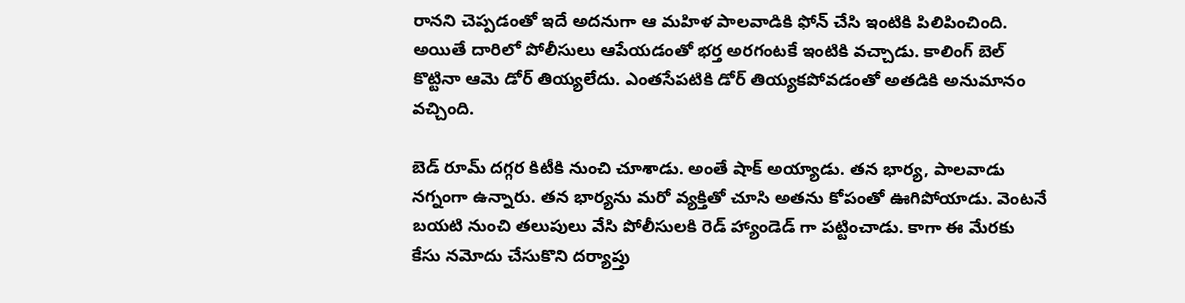రానని చెప్పడంతో ఇదే అదనుగా ఆ మహిళ పాల‌వాడికి ఫోన్ చేసి ఇంటికి పిలిపించింది. అయితే దారిలో పోలీసులు ఆపేయ‌డంతో భ‌ర్త అర‌గంట‌కే ఇంటికి వ‌చ్చాడు. కాలింగ్ బెల్ కొట్టినా ఆమె డోర్ తియ్యలేదు. ఎంతసేపటికి డోర్ తియ్యకపోవడంతో అతడికి అనుమానం వచ్చింది.

బెడ్ రూమ్ ద‌గ్గ‌ర కిటీకి నుంచి చూశాడు. అంతే షాక్ అయ్యాడు. తన భార్య, పాలవాడు న‌గ్నంగా ఉన్నారు. తన భార్యను మరో వ్యక్తితో చూసి అతను కోపంతో ఊగిపోయాడు. వెంటనే బయటి నుంచి త‌లుపులు వేసి పోలీసుల‌కి రెడ్ హ్యాండెడ్ గా పట్టించాడు. కాగా ఈ మేరకు కేసు నమోదు చేసుకొని దర్యాప్తు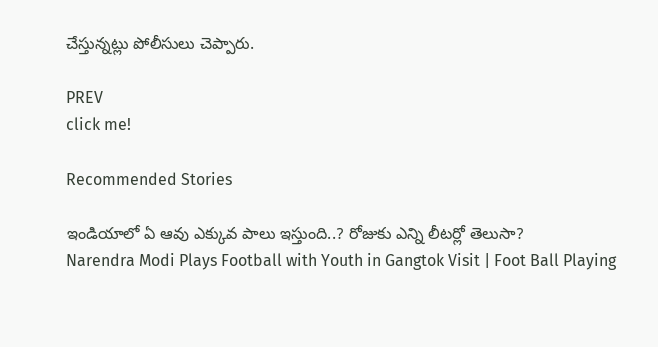చేస్తున్నట్లు పోలీసులు చెప్పారు.

PREV
click me!

Recommended Stories

ఇండియాలో ఏ ఆవు ఎక్కువ పాలు ఇస్తుంది..? రోజుకు ఎన్ని లీటర్లో తెలుసా?
Narendra Modi Plays Football with Youth in Gangtok Visit | Foot Ball Playing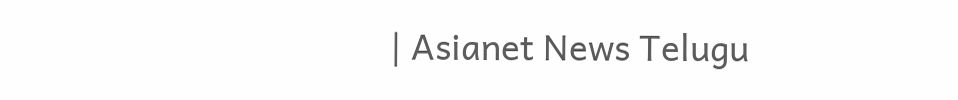| Asianet News Telugu